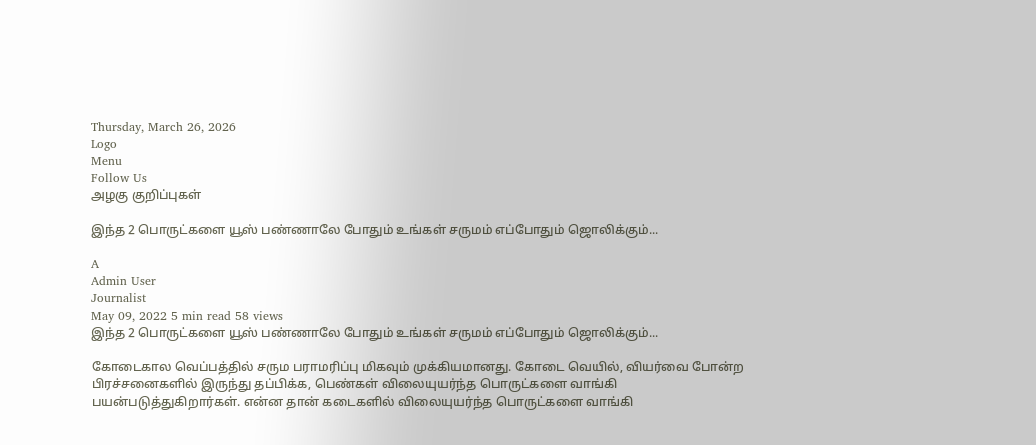Thursday, March 26, 2026
Logo
Menu
Follow Us
அழகு குறிப்புகள்

இந்த 2 பொருட்களை யூஸ் பண்ணாலே போதும் உங்கள் சருமம் எப்போதும் ஜொலிக்கும்...

A
Admin User
Journalist
May 09, 2022 5 min read 58 views
இந்த 2 பொருட்களை யூஸ் பண்ணாலே போதும் உங்கள் சருமம் எப்போதும் ஜொலிக்கும்...

கோடைகால வெப்பத்தில் சரும பராமரிப்பு மிகவும் முக்கியமானது. கோடை வெயில், வியர்வை போன்ற பிரச்சனைகளில் இருந்து தப்பிக்க, பெண்கள் விலையுயர்ந்த பொருட்களை வாங்கி பயன்படுத்துகிறார்கள். என்ன தான் கடைகளில் விலையுயர்ந்த பொருட்களை வாங்கி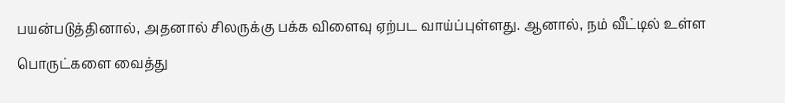பயன்படுத்தினால், அதனால் சிலருக்கு பக்க விளைவு ஏற்பட வாய்ப்புள்ளது. ஆனால், நம் வீட்டில் உள்ள பொருட்களை வைத்து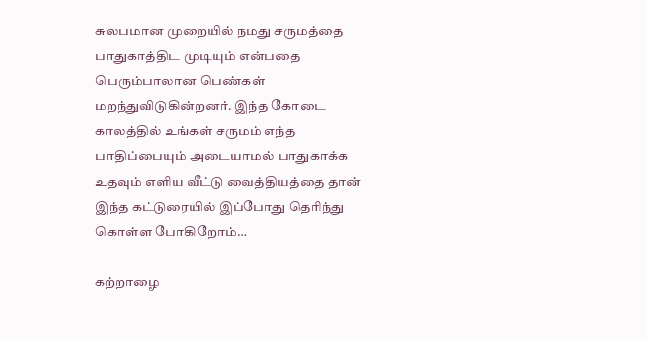சுலபமான முறையில் நமது சருமத்தை பாதுகாத்திட முடியும் என்பதை பெரும்பாலான பெண்கள் மறந்துவிடுகின்றனர். இந்த கோடை காலத்தில் உங்கள் சருமம் எந்த பாதிப்பையும் அடையாமல் பாதுகாக்க உதவும் எளிய வீட்டு வைத்தியத்தை தான் இந்த கட்டுரையில் இப்போது தெரிந்து கொள்ள போகிறோம்…

கற்றாழை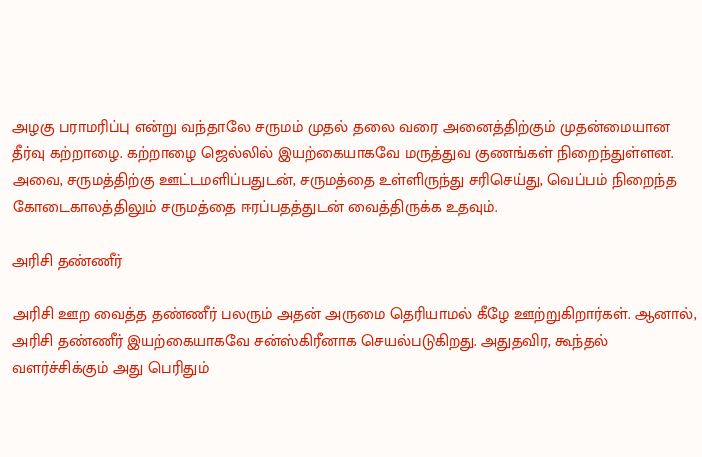அழகு பராமரிப்பு என்று வந்தாலே சருமம் முதல் தலை வரை அனைத்திற்கும் முதன்மையான தீர்வு கற்றாழை. கற்றாழை ஜெல்லில் இயற்கையாகவே மருத்துவ குணங்கள் நிறைந்துள்ளன. அவை, சருமத்திற்கு ஊட்டமளிப்பதுடன், சருமத்தை உள்ளிருந்து சரிசெய்து, வெப்பம் நிறைந்த கோடைகாலத்திலும் சருமத்தை ஈரப்பதத்துடன் வைத்திருக்க உதவும்.

அரிசி தண்ணீர்

அரிசி ஊற வைத்த தண்ணீர் பலரும் அதன் அருமை தெரியாமல் கீழே ஊற்றுகிறார்கள். ஆனால், அரிசி தண்ணீர் இயற்கையாகவே சன்ஸ்கிரீனாக செயல்படுகிறது. அதுதவிர, கூந்தல் வளர்ச்சிக்கும் அது பெரிதும்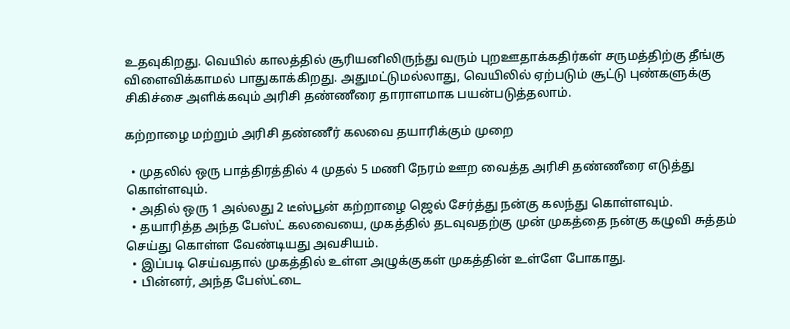உதவுகிறது. வெயில் காலத்தில் சூரியனிலிருந்து வரும் புறஊதாக்கதிர்கள் சருமத்திற்கு தீங்கு விளைவிக்காமல் பாதுகாக்கிறது. அதுமட்டுமல்லாது, வெயிலில் ஏற்படும் சூட்டு புண்களுக்கு சிகிச்சை அளிக்கவும் அரிசி தண்ணீரை தாராளமாக பயன்படுத்தலாம்.

கற்றாழை மற்றும் அரிசி தண்ணீர் கலவை தயாரிக்கும் முறை

  • முதலில் ஒரு பாத்திரத்தில் 4 முதல் 5 மணி நேரம் ஊற வைத்த அரிசி தண்ணீரை எடுத்து கொள்ளவும்.
  • அதில் ஒரு 1 அல்லது 2 டீஸ்பூன் கற்றாழை ஜெல் சேர்த்து நன்கு கலந்து கொள்ளவும்.
  • தயாரித்த அந்த பேஸ்ட் கலவையை, முகத்தில் தடவுவதற்கு முன் முகத்தை நன்கு கழுவி சுத்தம் செய்து கொள்ள வேண்டியது அவசியம்.
  • இப்படி செய்வதால் முகத்தில் உள்ள அழுக்குகள் முகத்தின் உள்ளே போகாது.
  • பின்னர், அந்த பேஸ்ட்டை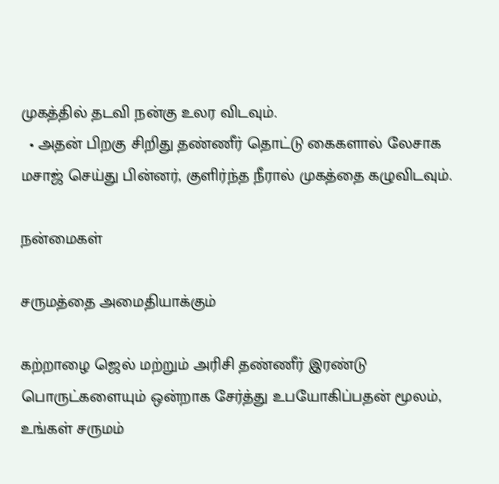முகத்தில் தடவி நன்கு உலர விடவும்.
  • அதன் பிறகு சிறிது தண்ணீர் தொட்டு கைகளால் லேசாக மசாஜ் செய்து பின்னர், குளிர்ந்த நீரால் முகத்தை கழுவிடவும்.

நன்மைகள்

சருமத்தை அமைதியாக்கும்

கற்றாழை ஜெல் மற்றும் அரிசி தண்ணீர் இரண்டு பொருட்களையும் ஒன்றாக சேர்த்து உபயோகிப்பதன் மூலம், உங்கள் சருமம்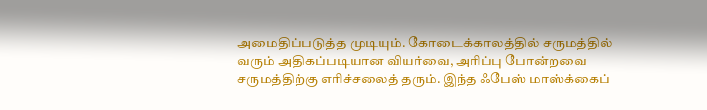அமைதிப்படுத்த முடியும். கோடைக்காலத்தில் சருமத்தில் வரும் அதிகப்படியான வியர்வை, அரிப்பு போன்றவை சருமத்திற்கு எரிச்சலைத் தரும். இந்த ஃபேஸ் மாஸ்க்கைப்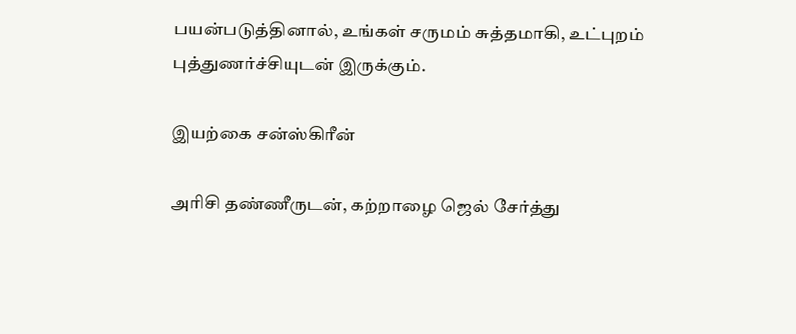பயன்படுத்தினால், உங்கள் சருமம் சுத்தமாகி, உட்புறம் புத்துணர்ச்சியுடன் இருக்கும்.

இயற்கை சன்ஸ்கிரீன்

அரிசி தண்ணீருடன், கற்றாழை ஜெல் சேர்த்து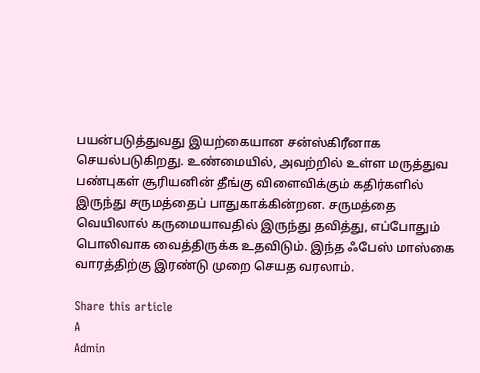பயன்படுத்துவது இயற்கையான சன்ஸ்கிரீனாக செயல்படுகிறது. உண்மையில், அவற்றில் உள்ள மருத்துவ பண்புகள் சூரியனின் தீங்கு விளைவிக்கும் கதிர்களில் இருந்து சருமத்தைப் பாதுகாக்கின்றன. சருமத்தை வெயிலால் கருமையாவதில் இருந்து தவித்து, எப்போதும் பொலிவாக வைத்திருக்க உதவிடும். இந்த ஃபேஸ் மாஸ்கை வாரத்திற்கு இரண்டு முறை செயத வரலாம்.

Share this article
A
Admin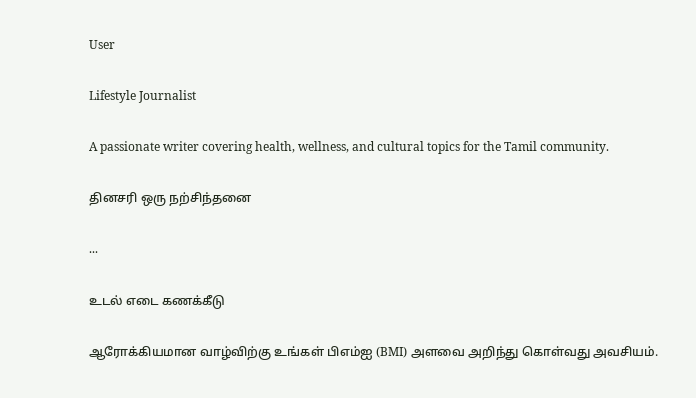User

Lifestyle Journalist

A passionate writer covering health, wellness, and cultural topics for the Tamil community.

தினசரி ஒரு நற்சிந்தனை

...

உடல் எடை கணக்கீடு

ஆரோக்கியமான வாழ்விற்கு உங்கள் பிஎம்ஐ (BMI) அளவை அறிந்து கொள்வது அவசியம்.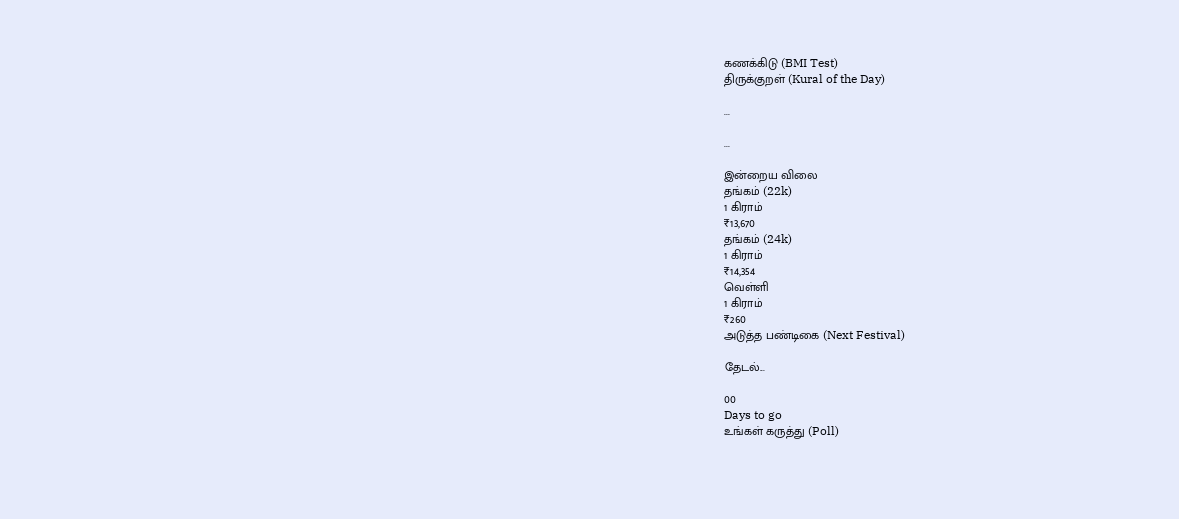கணக்கிடு (BMI Test)
திருக்குறள் (Kural of the Day)

...

...

இன்றைய விலை
தங்கம் (22k)
1 கிராம்
₹13,670
தங்கம் (24k)
1 கிராம்
₹14,354
வெள்ளி
1 கிராம்
₹260
அடுத்த பண்டிகை (Next Festival)

தேடல்...

00
Days to go
உங்கள் கருத்து (Poll)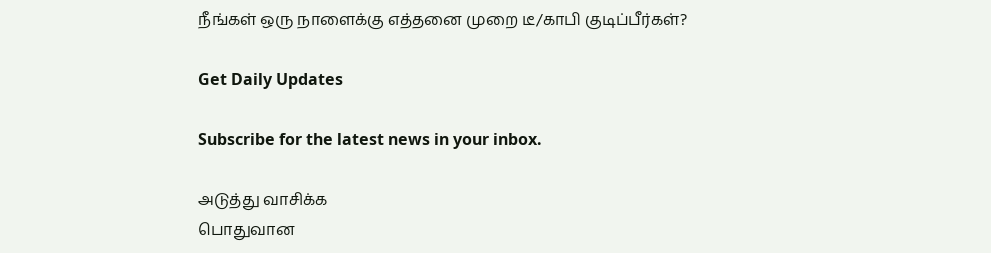நீங்கள் ஒரு நாளைக்கு எத்தனை முறை டீ/காபி குடிப்பீர்கள்?

Get Daily Updates

Subscribe for the latest news in your inbox.

அடுத்து வாசிக்க
பொதுவான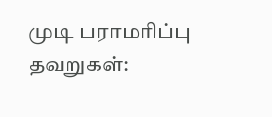முடி பராமரிப்பு தவறுகள்: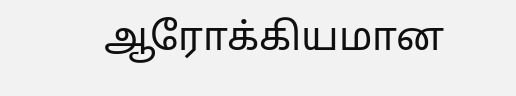ஆரோக்கியமான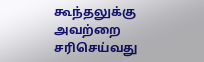கூந்தலுக்கு அவற்றை சரிசெய்வது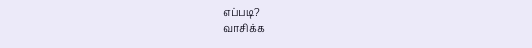எப்படி?
வாசிக்க